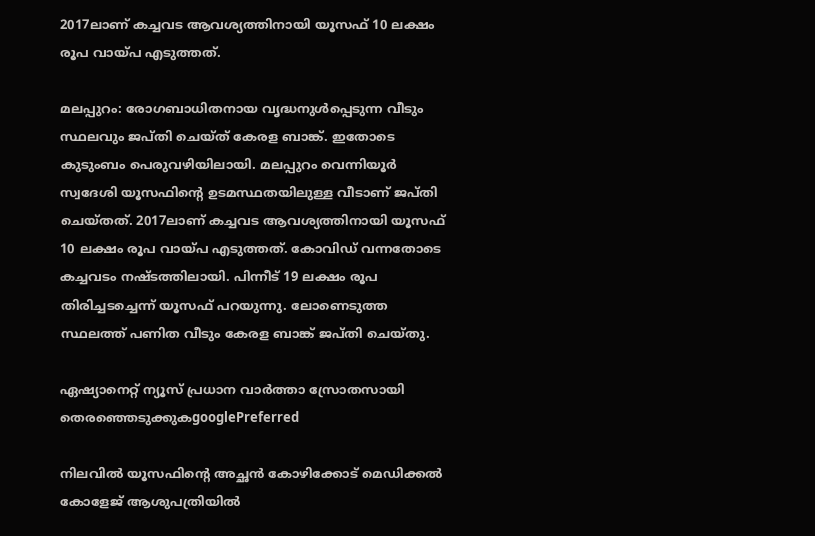2017ലാണ് കച്ചവട ആവശ്യത്തിനായി യൂസഫ് 10 ലക്ഷം രൂപ വായ്പ എടുത്തത്.

മലപ്പുറം: രോഗബാധിതനായ വൃദ്ധനുൾപ്പെടുന്ന വീടും സ്ഥലവും ജപ്തി ചെയ്ത് കേരള ബാങ്ക്. ഇതോടെ കുടുംബം പെരുവഴിയിലായി. മലപ്പുറം വെന്നിയൂർ സ്വദേശി യൂസഫിന്റെ ഉടമസ്ഥതയിലുള്ള വീടാണ് ജപ്തി ചെയ്തത്. 2017ലാണ് കച്ചവട ആവശ്യത്തിനായി യൂസഫ് 10 ലക്ഷം രൂപ വായ്പ എടുത്തത്. കോവിഡ് വന്നതോടെ കച്ചവടം നഷ്ടത്തിലായി. പിന്നീട് 19 ലക്ഷം രൂപ തിരിച്ചടച്ചെന്ന് യൂസഫ് പറയുന്നു. ലോണെടുത്ത സ്ഥലത്ത് പണിത വീടും കേരള ബാങ്ക് ജപ്തി ചെയ്തു.

ഏഷ്യാനെറ്റ് ന്യൂസ് പ്രധാന വാർത്താ സ്രോതസായി തെരഞ്ഞെടുക്കുകgooglePreferred

നിലവിൽ യൂസഫിൻ്റെ അച്ഛൻ കോഴിക്കോട് മെഡിക്കൽ കോളേജ് ആശുപത്രിയിൽ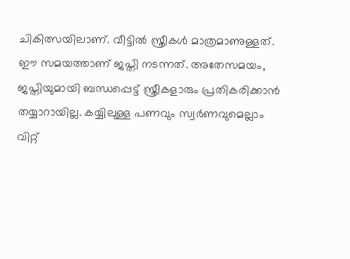ചികിത്സയിലാണ്. വീട്ടിൽ സ്ത്രീകൾ മാത്രമാണുള്ളത്. ഈ സമയത്താണ് ജപ്തി നടന്നത്. അതേസമയം, ജപ്തിയുമായി ബന്ധപ്പെട്ട് സ്ത്രീകളാരും പ്രതികരിക്കാൻ തയ്യാറായില്ല. കയ്യിലുള്ള പണവും സ്വർണവുമെല്ലാം വിറ്റ്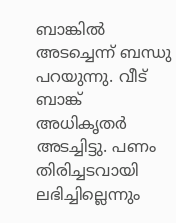ബാങ്കിൽ അടച്ചെന്ന് ബന്ധു പറയുന്നു. വീട് ബാങ്ക് അധികൃതർ അടച്ചിട്ടു. പണം തിരിച്ചടവായി ലഭിച്ചില്ലെന്നും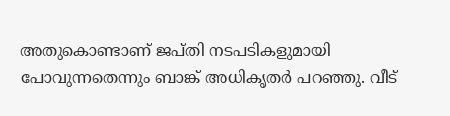അതുകൊണ്ടാണ് ജപ്തി നടപടികളുമായി പോവുന്നതെന്നും ബാങ്ക് അധികൃതർ പറഞ്ഞു. വീട്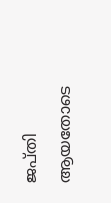ജപ്തി ആയതോടെ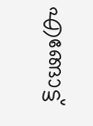എങ്ങോട്ട്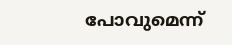പോവുമെന്ന്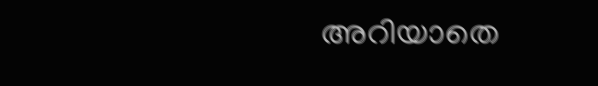അറിയാതെ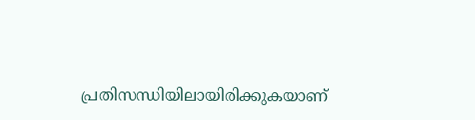പ്രതിസന്ധിയിലായിരിക്കുകയാണ്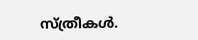സ്ത്രീകൾ.